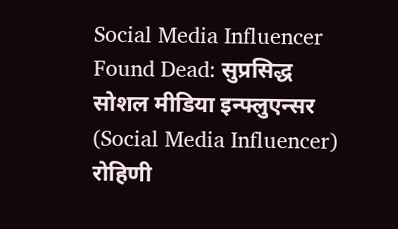Social Media Influencer Found Dead: सुप्रसिद्ध सोशल मीडिया इन्फ्लुएन्सर (Social Media Influencer) रोहिणी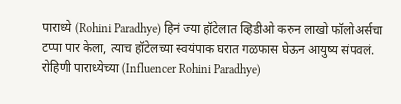पाराध्ये (Rohini Paradhye) हिनं ज्या हॉटेलात व्हिडीओ करुन लाखो फॉलोअर्सचा टप्पा पार केला, त्याच हॉटेलच्या स्वयंपाक घरात गळफास घेऊन आयुष्य संपवलं. रोहिणी पाराध्येच्या (Influencer Rohini Paradhye)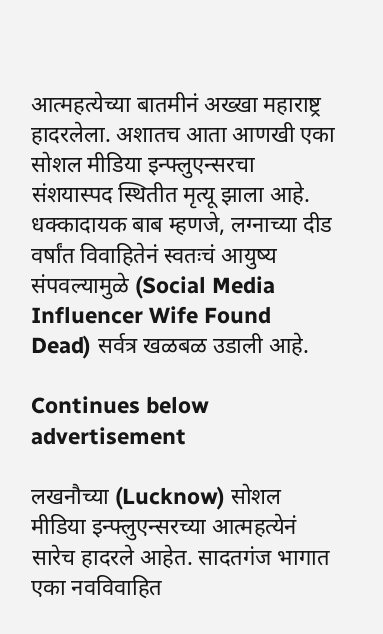आत्महत्येच्या बातमीनं अख्खा महाराष्ट्र हादरलेला. अशातच आता आणखी एका सोशल मीडिया इन्फ्लुएन्सरचा संशयास्पद स्थितीत मृत्यू झाला आहे. धक्कादायक बाब म्हणजे, लग्नाच्या दीड वर्षांत विवाहितेनं स्वतःचं आयुष्य संपवल्यामुळे (Social Media Influencer Wife Found Dead) सर्वत्र खळबळ उडाली आहे.

Continues below advertisement

लखनौच्या (Lucknow) सोशल मीडिया इन्फ्लुएन्सरच्या आत्महत्येनं सारेच हादरले आहेत. सादतगंज भागात एका नवविवाहित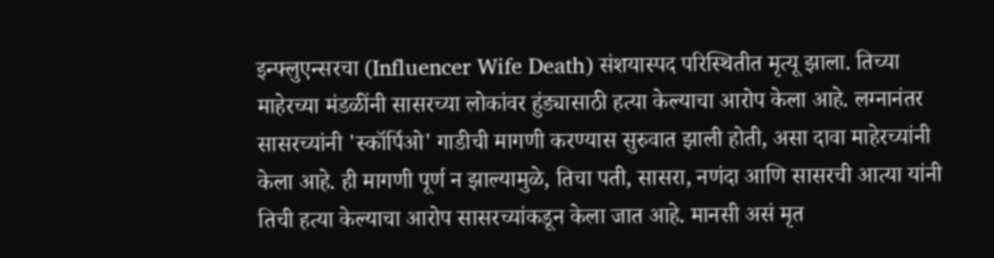इन्फ्लुएन्सरचा (Influencer Wife Death) संशयास्पद परिस्थितीत मृत्यू झाला. तिच्या माहेरच्या मंडळींनी सासरच्या लोकांवर हुंड्यासाठी हत्या केल्याचा आरोप केला आहे. लग्नानंतर सासरच्यांनी 'स्कॉर्पिओ' गाडीची मागणी करण्यास सुरुवात झाली होती, असा दावा माहेरच्यांनी केला आहे. ही मागणी पूर्ण न झाल्यामुळे, तिचा पती, सासरा, नणंदा आणि सासरची आत्या यांनी तिची हत्या केल्याचा आरोप सासरच्यांकडून केला जात आहे. मानसी असं मृत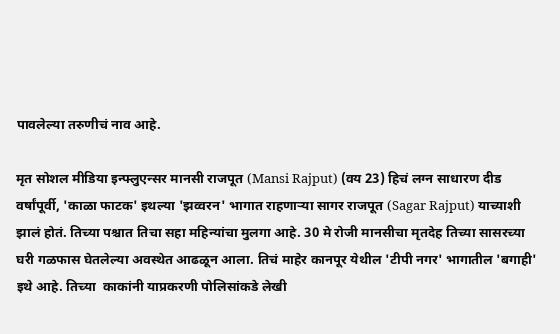पावलेल्या तरुणीचं नाव आहे.

मृत सोशल मीडिया इन्फ्लुएन्सर मानसी राजपूत (Mansi Rajput) (वय 23) हिचं लग्न साधारण दीड वर्षांपूर्वी, 'काळा फाटक' इथल्या 'झव्वरन' भागात राहणाऱ्या सागर राजपूत (Sagar Rajput) याच्याशी झालं होतं. तिच्या पश्चात तिचा सहा महिन्यांचा मुलगा आहे. 30 मे रोजी मानसीचा मृतदेह तिच्या सासरच्या घरी गळफास घेतलेल्या अवस्थेत आढळून आला. तिचं माहेर कानपूर येथील 'टीपी नगर' भागातील 'बगाही' इथे आहे. तिच्या  काकांनी याप्रकरणी पोलिसांकडे लेखी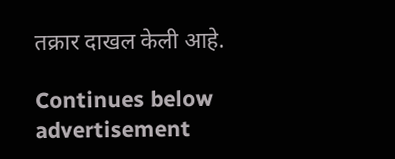तक्रार दाखल केली आहे.

Continues below advertisement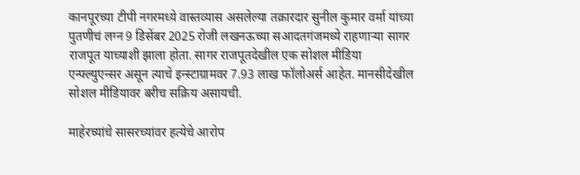कानपूरच्या टीपी नगरमध्ये वास्तव्यास असलेल्या तक्रारदार सुनील कुमार वर्मा यांच्या पुतणीचं लग्न 9 डिसेंबर 2025 रोजी लखनऊच्या सआदतगंजमध्ये राहणाऱ्या सागर राजपूत याच्याशी झाला होता. सागर राजपूतदेखील एक सोशल मीडिया एन्फ्ल्युएन्सर असून त्याचे इन्स्टाग्रामवर 7.93 लाख फॉलोअर्स आहेत. मानसीदेखील सोशल मीडियावर बरीच सक्रिय असायची.

माहेरच्यांचे सासरच्यांवर हत्येचे आरोप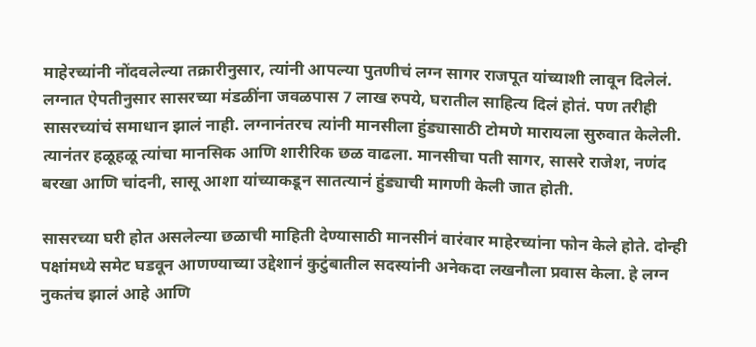माहेरच्यांनी नोंदवलेल्या तक्रारीनुसार, त्यांनी आपल्या पुतणीचं लग्न सागर राजपूत यांच्याशी लावून दिलेलं. लग्नात ऐपतीनुसार सासरच्या मंडळींना जवळपास 7 लाख रुपये, घरातील साहित्य दिलं होतं. पण तरीही सासरच्यांचं समाधान झालं नाही. लग्नानंतरच त्यांनी मानसीला हुंड्यासाठी टोमणे मारायला सुरुवात केलेली. त्यानंतर हळूहळू त्यांचा मानसिक आणि शारीरिक छळ वाढला. मानसीचा पती सागर, सासरे राजेश, नणंद बरखा आणि चांदनी, सासू आशा यांच्याकडून सातत्यानं हुंड्याची मागणी केली जात होती.

सासरच्या घरी होत असलेल्या छळाची माहिती देण्यासाठी मानसीनं वारंवार माहेरच्यांना फोन केले होते. दोन्ही पक्षांमध्ये समेट घडवून आणण्याच्या उद्देशानं कुटुंबातील सदस्यांनी अनेकदा लखनौला प्रवास केला. हे लग्न नुकतंच झालं आहे आणि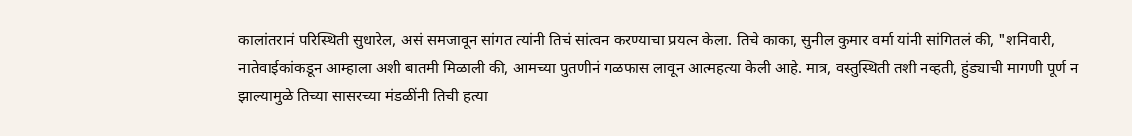कालांतरानं परिस्थिती सुधारेल, असं समजावून सांगत त्यांनी तिचं सांत्वन करण्याचा प्रयत्न केला. तिचे काका, सुनील कुमार वर्मा यांनी सांगितलं की, "शनिवारी, नातेवाईकांकडून आम्हाला अशी बातमी मिळाली की, आमच्या पुतणीनं गळफास लावून आत्महत्या केली आहे. मात्र, वस्तुस्थिती तशी नव्हती, हुंड्याची मागणी पूर्ण न झाल्यामुळे तिच्या सासरच्या मंडळींनी तिची हत्या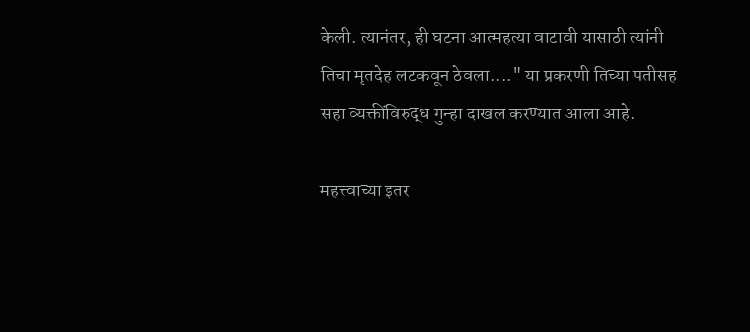केली. त्यानंतर, ही घटना आत्महत्या वाटावी यासाठी त्यांनी तिचा मृतदेह लटकवून ठेवला...." या प्रकरणी तिच्या पतीसह सहा व्यक्तींविरुद्ध गुन्हा दाखल करण्यात आला आहे.

महत्त्वाच्या इतर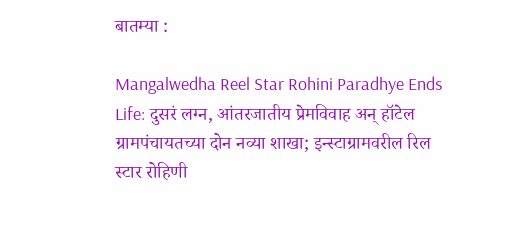बातम्या :

Mangalwedha Reel Star Rohini Paradhye Ends Life: दुसरं लग्न, आंतरजातीय प्रेमविवाह अन् हॉटेल ग्रामपंचायतच्या दोन नव्या शाखा; इन्स्टाग्रामवरील रिल स्टार रोहिणी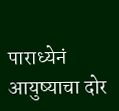पाराध्येनं आयुष्याचा दोर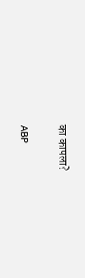का कापला?

ABP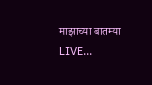माझाच्या बातम्या LIVE...